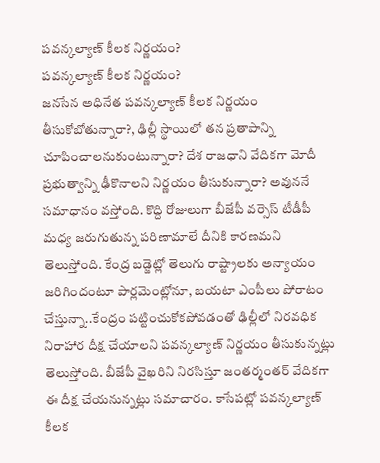పవన్కల్యాణ్ కీలక నిర్ణయం?
పవన్కల్యాణ్ కీలక నిర్ణయం?
జనసేన అధినేత పవన్కల్యాణ్ కీలక నిర్ణయం తీసుకోబోతున్నారా?, ఢిల్లీ స్థాయిలో తన ప్రతాపాన్ని చూపించాలనుకుంటున్నారా? దేశ రాజధాని వేదికగా మోదీ ప్రభుత్వాన్ని ఢీకొనాలని నిర్ణయం తీసుకున్నారా? అవుననే సమాధానం వస్తోంది. కొద్ది రోజులుగా బీజేపీ వర్సెస్ టీడీపీ మధ్య జరుగుతున్న పరిణామాలే దీనికి కారణమని తెలుస్తోంది. కేంద్ర బడ్జెట్లో తెలుగు రాష్ట్రాలకు అన్యాయం జరిగిందంటూ పార్లమెంట్లోనూ, బయటా ఎంపీలు పోరాటం చేస్తున్నా..కేంద్రం పట్టించుకోకపోవడంతో ఢిల్లీలో నిరవధిక నిరాహార దీక్ష చేయాలని పవన్కల్యాణ్ నిర్ణయం తీసుకున్నట్లు తెలుస్తోంది. బీజేపీ వైఖరిని నిరసిస్తూ జంతర్మంతర్ వేదికగా ఈ దీక్ష చేయనున్నట్లు సమాచారం. కాసేపట్లో పవన్కల్యాణ్ కీలక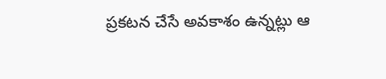ప్రకటన చేసే అవకాశం ఉన్నట్లు ఆ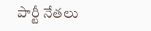పార్టీ నేతలు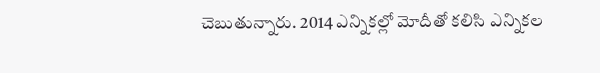చెబుతున్నారు. 2014 ఎన్నికల్లో మోదీతో కలిసి ఎన్నికల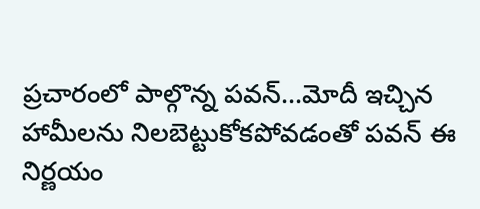ప్రచారంలో పాల్గొన్న పవన్...మోదీ ఇచ్చిన హామీలను నిలబెట్టుకోకపోవడంతో పవన్ ఈ నిర్ణయం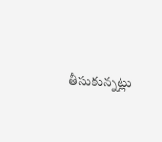తీసుకున్నట్లు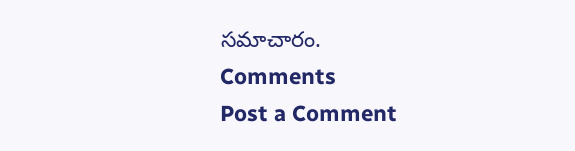సమాచారం.
Comments
Post a Comment